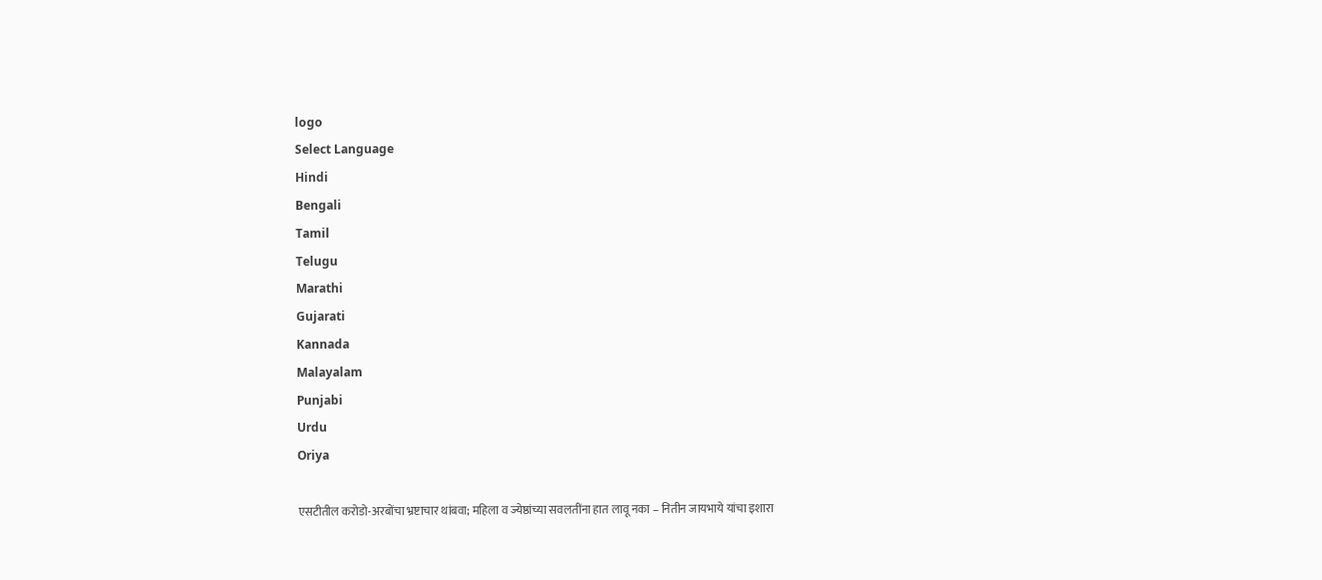logo
Select Language
Hindi
Bengali
Tamil
Telugu
Marathi
Gujarati
Kannada
Malayalam
Punjabi
Urdu
Oriya

एसटीतील करोडो-अरबोंचा भ्रष्टाचार थांबवा; महिला व ज्येष्ठांच्या सवलतींना हात लावू नका – नितीन जायभाये यांचा इशारा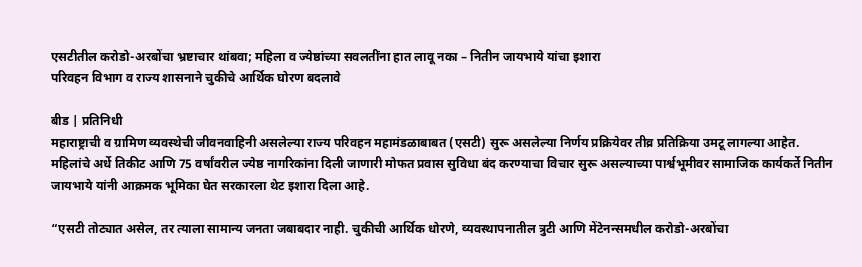एसटीतील करोडो-अरबोंचा भ्रष्टाचार थांबवा; महिला व ज्येष्ठांच्या सवलतींना हात लावू नका – नितीन जायभाये यांचा इशारा
परिवहन विभाग व राज्य शासनाने चुकीचे आर्थिक घोरण बदलावे

बीड | प्रतिनिधी
महाराष्ट्राची व ग्रामिण व्यवस्थेची जीवनवाहिनी असलेल्या राज्य परिवहन महामंडळाबाबत (एसटी) सुरू असलेल्या निर्णय प्रक्रियेवर तीव्र प्रतिक्रिया उमटू लागल्या आहेत. महिलांचे अर्धे तिकीट आणि 75 वर्षांवरील ज्येष्ठ नागरिकांना दिली जाणारी मोफत प्रवास सुविधा बंद करण्याचा विचार सुरू असल्याच्या पार्श्वभूमीवर सामाजिक कार्यकर्ते नितीन जायभाये यांनी आक्रमक भूमिका घेत सरकारला थेट इशारा दिला आहे.

“एसटी तोट्यात असेल, तर त्याला सामान्य जनता जबाबदार नाही. चुकीची आर्थिक धोरणे, व्यवस्थापनातील त्रुटी आणि मेंटेनन्समधील करोडो-अरबोंचा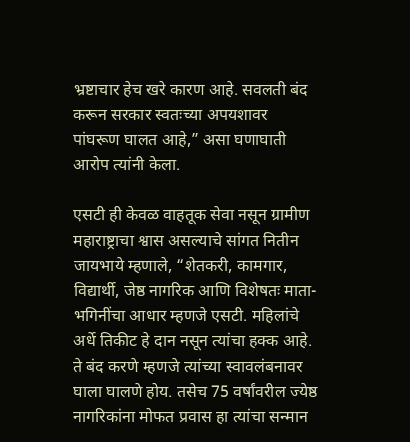भ्रष्टाचार हेच खरे कारण आहे. सवलती बंद करून सरकार स्वतःच्या अपयशावर पांघरूण घालत आहे,” असा घणाघाती आरोप त्यांनी केला.

एसटी ही केवळ वाहतूक सेवा नसून ग्रामीण महाराष्ट्राचा श्वास असल्याचे सांगत नितीन जायभाये म्हणाले, “शेतकरी, कामगार, विद्यार्थी, जेष्ठ नागरिक आणि विशेषतः माता-भगिनींचा आधार म्हणजे एसटी. महिलांचे अर्धे तिकीट हे दान नसून त्यांचा हक्क आहे. ते बंद करणे म्हणजे त्यांच्या स्वावलंबनावर घाला घालणे होय. तसेच 75 वर्षांवरील ज्येष्ठ नागरिकांना मोफत प्रवास हा त्यांचा सन्मान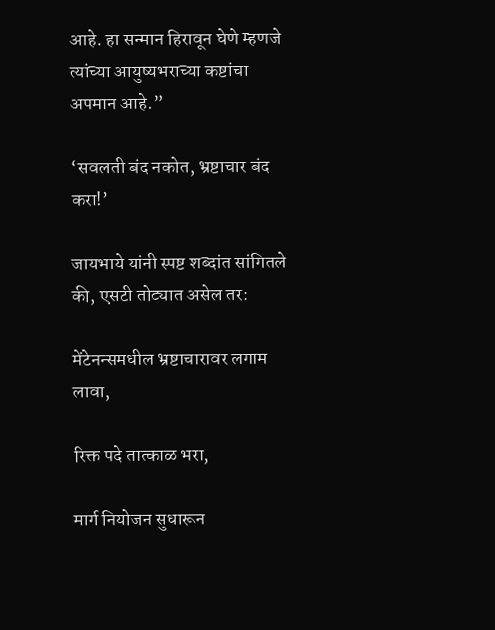आहे. हा सन्मान हिरावून घेणे म्हणजे त्यांच्या आयुष्यभराच्या कष्टांचा अपमान आहे.”

‘सवलती बंद नकोत, भ्रष्टाचार बंद करा!’

जायभाये यांनी स्पष्ट शब्दांत सांगितले की, एसटी तोट्यात असेल तर:

मेंटेनन्समधील भ्रष्टाचारावर लगाम लावा,

रिक्त पदे तात्काळ भरा,

मार्ग नियोजन सुधारून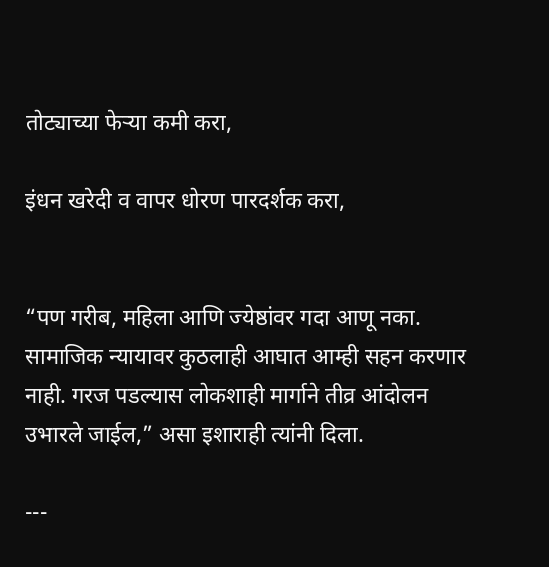तोट्याच्या फेऱ्या कमी करा,

इंधन खरेदी व वापर धोरण पारदर्शक करा,


“पण गरीब, महिला आणि ज्येष्ठांवर गदा आणू नका. सामाजिक न्यायावर कुठलाही आघात आम्ही सहन करणार नाही. गरज पडल्यास लोकशाही मार्गाने तीव्र आंदोलन उभारले जाईल,” असा इशाराही त्यांनी दिला.

---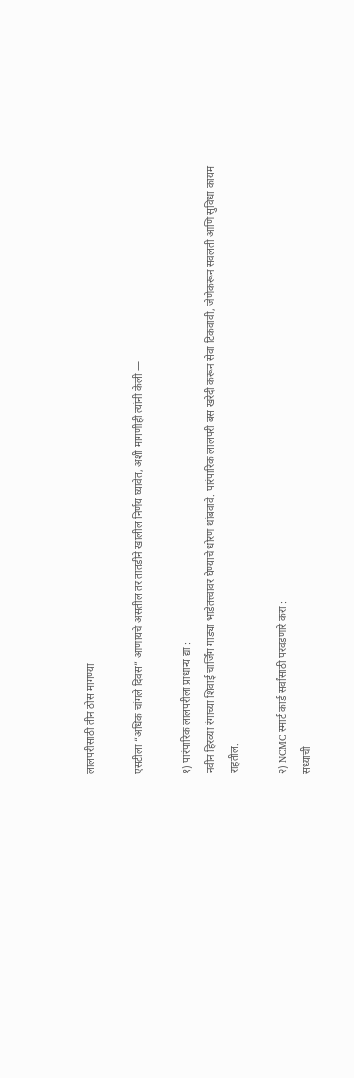लालपरीसाठी तीन ठोस मागण्या

एसटीला “अधिक चांगले दिवस” आणायचे असतील तर तातडीने खालील निर्णय घ्यावेत, अशी मागणीही त्यांनी केली —

१) पारंपारिक लालपरीला प्राधान्य द्या :
नवीन हिरव्या रंगाच्या शिवाई चार्जिंग गाड्या भाडेतत्त्वावर घेण्याचे धोरण थांबवावे. पारंपारिक लालपरी बस खरेदी करून सेवा टिकवावी, जेणेकरून सवलती आणि सुविधा कायम राहतील.

२) NCMC स्मार्ट कार्ड सर्वांसाठी परवडणारे करा :
सध्याची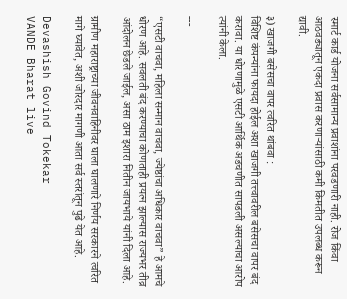स्मार्ट कार्ड योजना सर्वसामान्य प्रवाशांना परवडणारी नाही. रोज किंवा आठवड्यातून एकदा प्रवास करणाऱ्यांसाठी कमी किमतीत उपलब्ध करून द्यावी.

३) खाजगी बसेसचा वापर त्वरित थांबवा :
विशिष्ट कंपन्यांना फायदा होईल अशा खाजगी तत्त्वावरील बसेसचा वापर बंद करावा. या धोरणामुळे एसटी आर्थिक अडचणीत सापडली असल्याचा आरोप त्यांनी केला.

---

“एसटी वाचवा, महिला सन्मान वाचवा, ज्येष्ठांचा अधिकार वाचवा” हे आमचे धोरण आहे. सवलती बंद करण्याचा कोणताही प्रयत्न झाल्यास राज्यभर तीव्र आंदोलन छेडले जाईल, असा ठाम इशारा नितीन जायभाये यांनी दिला आहे.

ग्रामीण महाराष्ट्राच्या जीवनवाहिनीवर घाला घालणारे निर्णय सरकारने त्वरित मागे घ्यावेत, अशी जोरदार मागणी आता सर्व स्तरांतून पुढे येत आहे.

Devashish Govind Tokekar
VANDE Bharat live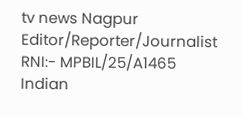tv news Nagpur
Editor/Reporter/Journalist
RNI:- MPBIL/25/A1465
Indian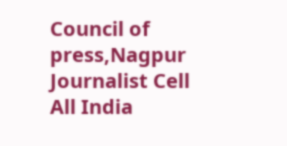Council of press,Nagpur
Journalist Cell
All India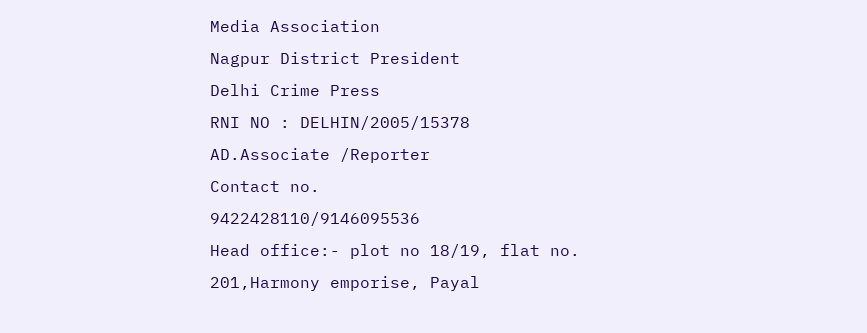Media Association
Nagpur District President
Delhi Crime Press
RNI NO : DELHIN/2005/15378
AD.Associate /Reporter
Contact no.
9422428110/9146095536
Head office:- plot no 18/19, flat no. 201,Harmony emporise, Payal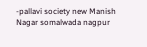-pallavi society new Manish Nagar somalwada nagpur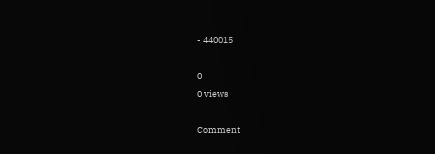- 440015

0
0 views

Comment